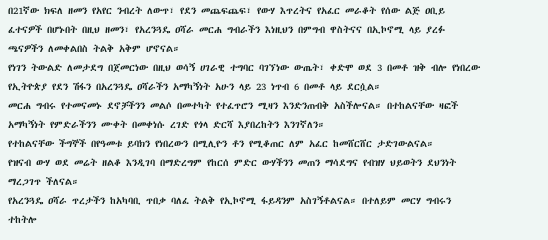በ21ኛው ክፍለ ዘመን የአየር ንብረት ለውጥ፣ የደን መጨፍጨፍ፣ የውሃ እጥረትና የአፈር መራቆት የሰው ልጅ ዐቢይ ፈተናዎች በሆኑበት በዚህ ዘመን፣ የአረንጓዴ ዐሻራ መርሐ ግብራችን እነዚህን በምግብ ዋስትናና በኢኮኖሚ ላይ ያረፉ ጫናዎችን ለመቀልበስ ትልቅ አቅም ሆኖናል።
የነገን ትውልድ ለመታደግ በጀመርነው በዚህ ወሳኝ ሀገራዊ ተግባር ባገኘነው ውጤት፣ ቀድሞ ወደ 3 በመቶ ዝቅ ብሎ የነበረው የኢትዮጵያ የደን ሽፋን በአረንጓዴ ዐሻራችን አማካኝነት አሁን ላይ 23 ነጥብ 6 በመቶ ላይ ደርሷል።
መርሐ ግብሩ የተመናመኑ ደኖቻችንን መልሶ በመተካት የተፈጥሮን ሚዛን እንድንጠብቅ አስችሎናል። በተከልናቸው ዛፎች አማካኝነት የምድራችንን ሙቀት በመቀነሱ ረገድ የጎላ ድርሻ እያበረከትን እንገኛለን።
የተከልናቸው ችግኞች በየዓመቱ ይባክን የነበረውን በሚሊዮን ቶን የሚቆጠር ለም አፈር ከመሸርሸር ታድገውልናል።
የዝናብ ውሃ ወደ መሬት ዘልቆ እንዲገባ በማድረግም የከርሰ ምድር ውሃችንን መጠን ማሳደግና የብዝሃ ህይወትን ደህንነት ማረጋገጥ ችለናል።
የአረንጓዴ ዐሻራ ጥረታችን ከአካባቢ ጥበቃ ባለፈ ትልቅ የኢኮኖሚ ፋይዳንም አስገኝቶልናል። በተለይም መርሃ ግብሩን ተከትሎ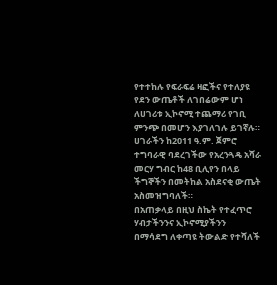የተተከሉ የፍራፍሬ ዛፎችና የተለያዩ የደን ውጤቶች ለገበሬውም ሆነ ለሀገሪቱ ኢኮኖሚ ተጨማሪ የገቢ ምንጭ በመሆን እያገለገሉ ይገኛሉ።
ሀገራችን ከ2011 ዓ.ም. ጀምሮ ተግባራዊ ባደረገችው የአረንጓዴ አሻራ መርሃ ግብር ከ48 ቢሊየን በላይ ችግኞችን በመትከል አስደናቂ ውጤት አስመዝግባለች።
በአጠቃላይ በዚህ ስኬት የተፈጥሮ ሃብታችንንና ኢኮኖሚያችንን በማሳደግ ለቀጣዩ ትውልድ የተሻለች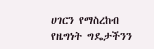ሀገርን የማስረከብ የዜግነት ግዴታችንን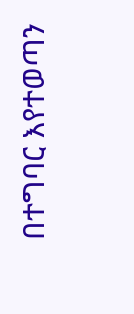በተግባር እየተወጣን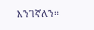እንገኛለን።